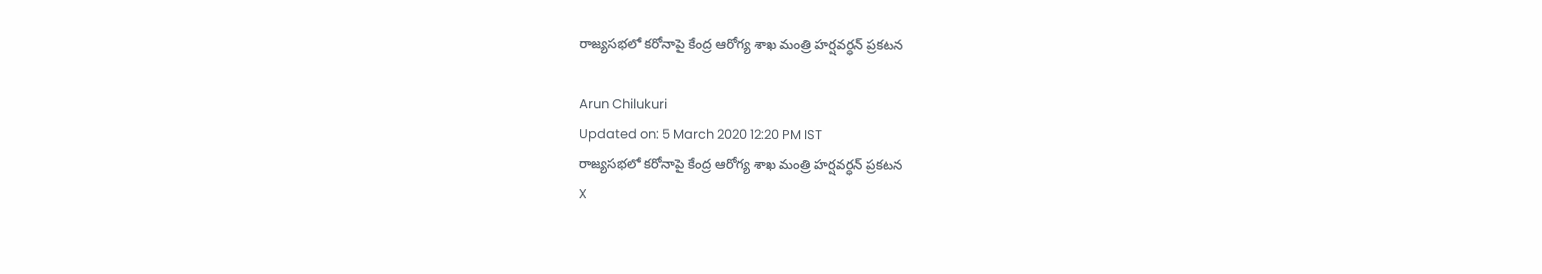రాజ్యసభలో కరోనాపై కేంద్ర ఆరోగ్య శాఖ మంత్రి హర్షవర్ధన్ ప్రకటన

Arun Chilukuri
Updated on: 5 March 2020 12:20 PM IST
రాజ్యసభలో కరోనాపై కేంద్ర ఆరోగ్య శాఖ మంత్రి హర్షవర్ధన్ ప్రకటన
X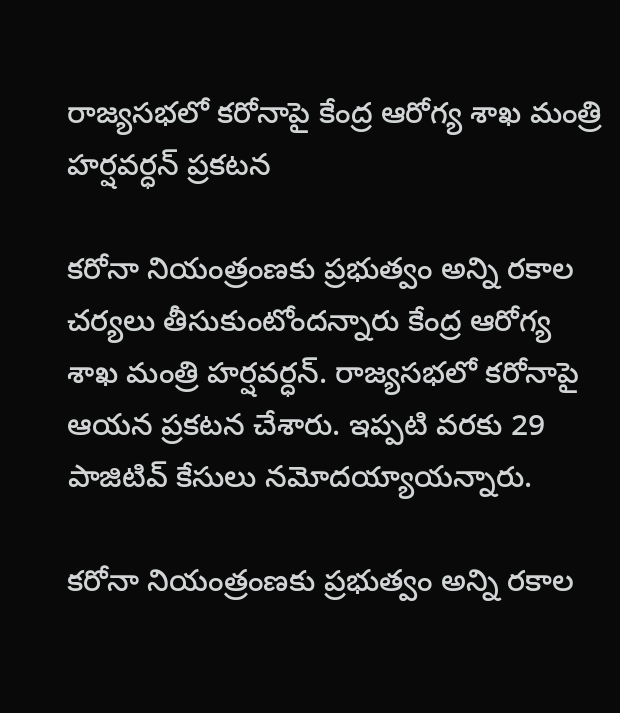రాజ్యసభలో కరోనాపై కేంద్ర ఆరోగ్య శాఖ మంత్రి హర్షవర్ధన్ ప్రకటన

కరోనా నియంత్రంణకు ప్రభుత్వం అన్ని రకాల చర్యలు తీసుకుంటోందన్నారు కేంద్ర ఆరోగ్య శాఖ మంత్రి హర్షవర్ధన్. రాజ్యసభలో కరోనాపై ఆయన ప్రకటన చేశారు. ఇప్పటి వరకు 29 పాజిటివ్ కేసులు నమోదయ్యాయన్నారు.

కరోనా నియంత్రంణకు ప్రభుత్వం అన్ని రకాల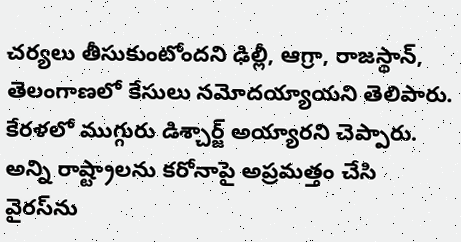చర్యలు తీసుకుంటోందని ఢిల్లీ, ఆగ్రా, రాజస్థాన్, తెలంగాణలో కేసులు నమోదయ్యాయని తెలిపారు. కేరళలో ముగ్గురు డిశ్చార్జ్ అయ్యారని చెప్పారు. అన్ని రాష్ట్రాలను కరోనాపై అప్రమత్తం చేసి వైరస్‌ను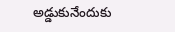అడ్డుకునేందుకు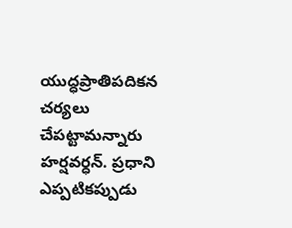యుద్ధప్రాతిపదికన చర్యలు చేపట్టామన్నారు హర్షవర్ధన్. ప్రధాని ఎప్పటికప్పుడు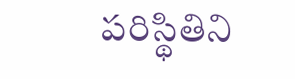పరిస్థితిని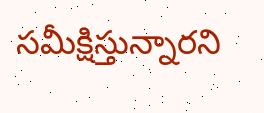సమీక్షిస్తున్నారని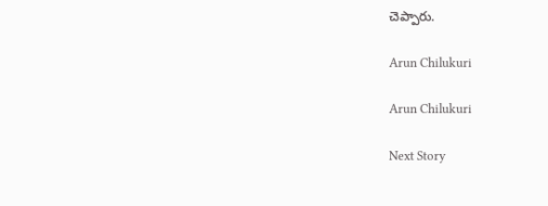చెప్పారు.

Arun Chilukuri

Arun Chilukuri

Next Story